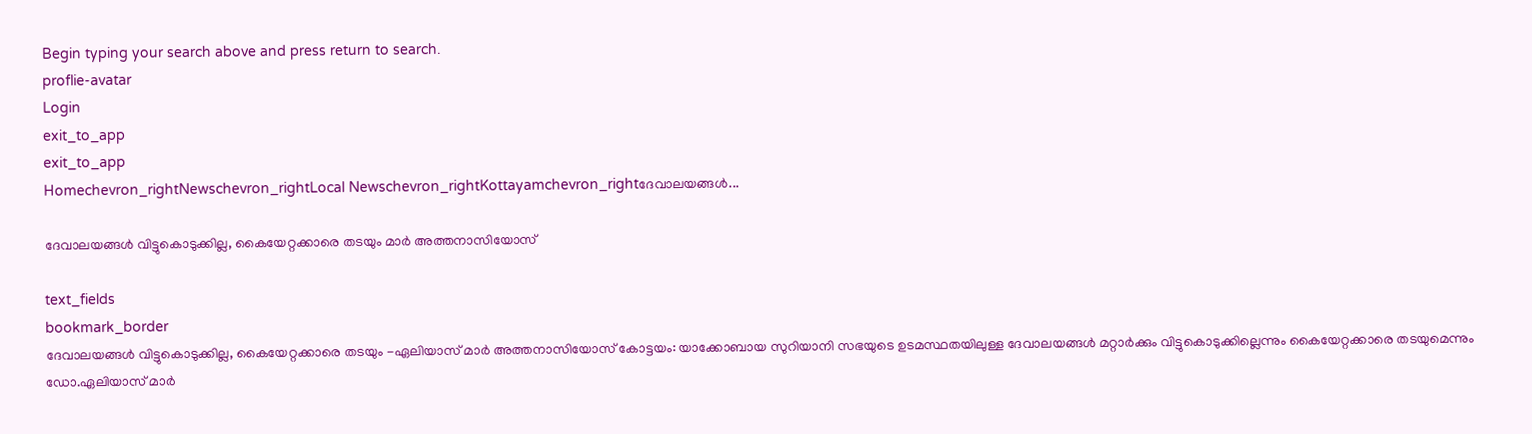Begin typing your search above and press return to search.
proflie-avatar
Login
exit_to_app
exit_to_app
Homechevron_rightNewschevron_rightLocal Newschevron_rightKottayamchevron_rightദേവാലയങ്ങള്‍...

ദേവാലയങ്ങള്‍ വിട്ടുകൊടുക്കില്ല, കൈയേറ്റക്കാരെ തടയും മാര്‍ അത്തനാസിയോസ്

text_fields
bookmark_border
ദേവാലയങ്ങള്‍ വിട്ടുകൊടുക്കില്ല, കൈയേറ്റക്കാരെ തടയും -ഏലിയാസ് മാര്‍ അത്തനാസിയോസ് കോട്ടയം: യാക്കോബായ സുറിയാനി സഭയുടെ ഉടമസ്ഥതയിലുള്ള ദേവാലയങ്ങള്‍ മറ്റാർക്കും വിട്ടുകൊടുക്കില്ലെന്നും കൈയേറ്റക്കാരെ തടയുമെന്നും ഡോ.ഏലിയാസ് മാര്‍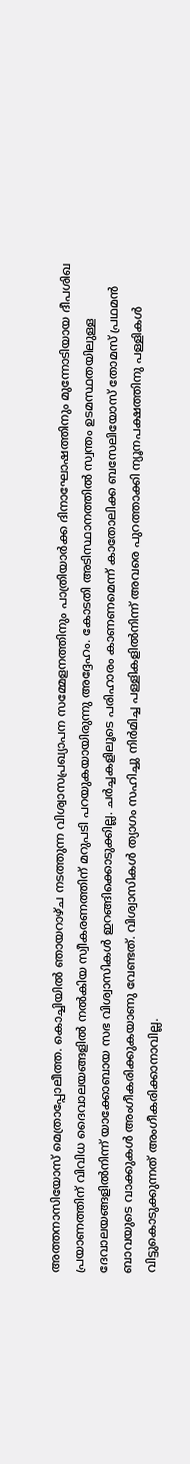അത്തനാസിയോസ് മെത്രാപ്പോലീത്ത. കൊച്ചിയില്‍ ഞായറാഴ്ച നടത്തുന്ന വിശ്വാസപ്രഖ്യാപന സമ്മേളനത്തിനും പാത്രിയാര്‍ക്ക ദിനാഘോഷത്തിനും മുന്നോടിയായ ദീപശിഖ പ്രയാണത്തിന് വിവിധ ദൈവാലയങ്ങളില്‍ നല്‍കിയ സ്വീകരണത്തിന് മറുപടി പറയുകയായിരുന്നു അദ്ദേഹം. കോടതി അടിസ്ഥാനത്തിൽ സ്വന്തം ഉടമസ്ഥതയിലുള്ള ദേവാലയങ്ങളിൽനിന്ന് യാക്കോബായ സഭ വിശ്വാസികള്‍ ഇറങ്ങിക്കൊടുക്കില്ല. ചര്‍ച്ചകളിലൂടെ പരിഹാരം കാണണമെന്ന് കാതോലിക്ക ബസേലിയോസ് തോമസ് പ്രഥമന്‍ ബാവയുടെ വാക്കുകൾ അംഗീകരിക്കുകയാണു വേണ്ടത്. വിശ്വാസികള്‍ ത്യാഗം സഹിച്ചു നിര്‍മിച്ച പള്ളികളില്‍നിന്ന് അവരെ പുറത്താക്കി ന്യൂനപക്ഷത്തിനു പള്ളികള്‍ വിട്ടുകൊടുക്കുന്നത് അംഗീകരിക്കാനാവില്ല.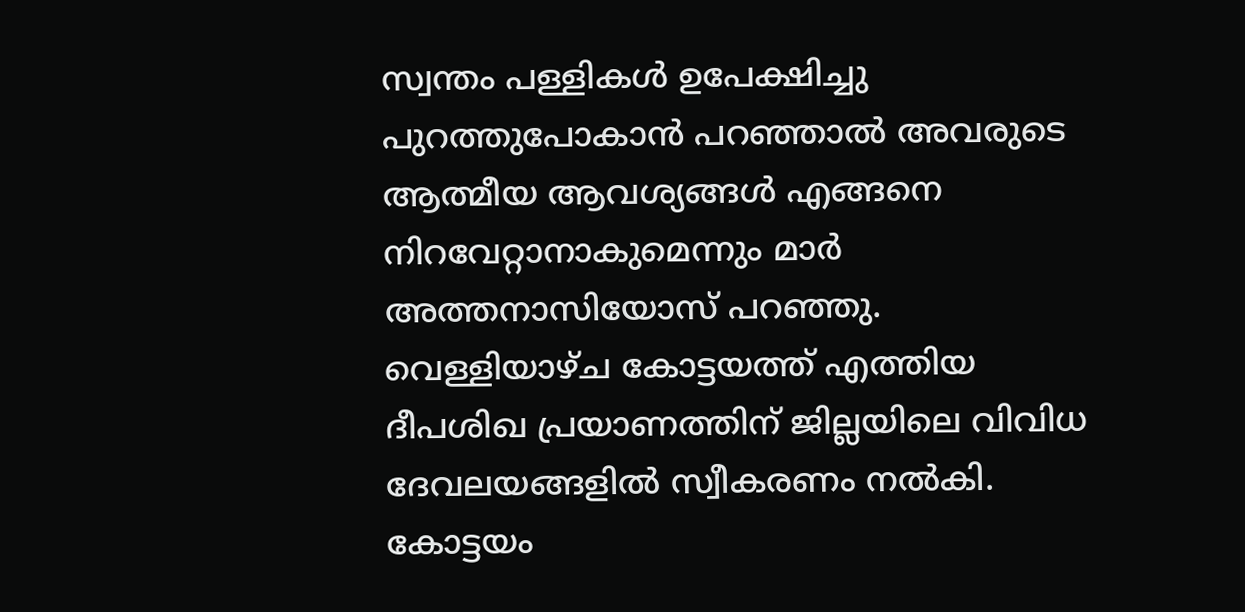സ്വന്തം പള്ളികള്‍ ഉപേക്ഷിച്ചു പുറത്തുപോകാന്‍ പറഞ്ഞാല്‍ അവരുടെ ആത്മീയ ആവശ്യങ്ങള്‍ എങ്ങനെ നിറവേറ്റാനാകുമെന്നും മാര്‍ അത്തനാസിയോസ് പറഞ്ഞു. വെള്ളിയാഴ്ച കോട്ടയത്ത് എത്തിയ ദീപശിഖ പ്രയാണത്തിന് ജില്ലയിലെ വിവിധ ദേവലയങ്ങളിൽ സ്വീകരണം നൽകി. കോട്ടയം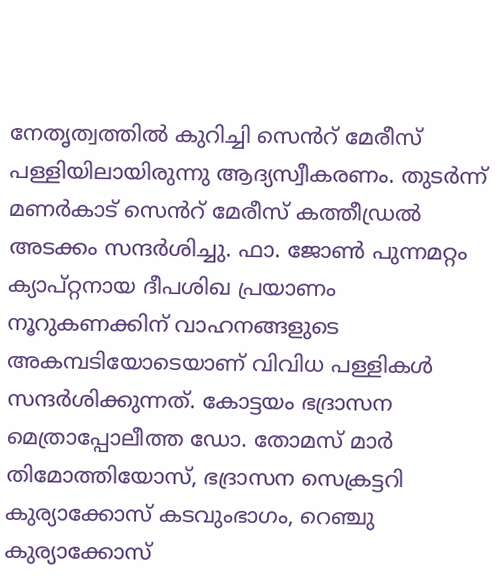നേതൃത്വത്തില്‍ കുറിച്ചി സെൻറ് മേരീസ് പള്ളിയിലായിരുന്നു ആദ്യസ്വീകരണം. തുടർന്ന് മണര്‍കാട് സെൻറ് മേരീസ് കത്തീഡ്രല്‍ അടക്കം സന്ദർശിച്ചു. ഫാ. ജോണ്‍ പുന്നമറ്റം ക്യാപ്റ്റനായ ദീപശിഖ പ്രയാണം നൂറുകണക്കിന് വാഹനങ്ങളുടെ അകമ്പടിയോടെയാണ് വിവിധ പള്ളികള്‍ സന്ദര്‍ശിക്കുന്നത്. കോട്ടയം ഭദ്രാസന മെത്രാപ്പോലീത്ത ഡോ. തോമസ് മാര്‍ തിമോത്തിയോസ്, ഭദ്രാസന സെക്രട്ടറി കുര്യാക്കോസ് കടവുംഭാഗം, റെഞ്ചു കുര്യാക്കോസ്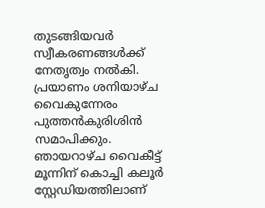തുടങ്ങിയവര്‍ സ്വീകരണങ്ങള്‍ക്ക് നേതൃത്വം നല്‍കി. പ്രയാണം ശനിയാഴ്ച വൈകുന്നേരം പുത്തന്‍കുരിശിന്‍ സമാപിക്കും. ഞായറാഴ്ച വൈകീട്ട് മൂന്നിന് കൊച്ചി കലൂര്‍ സ്റ്റേഡിയത്തിലാണ്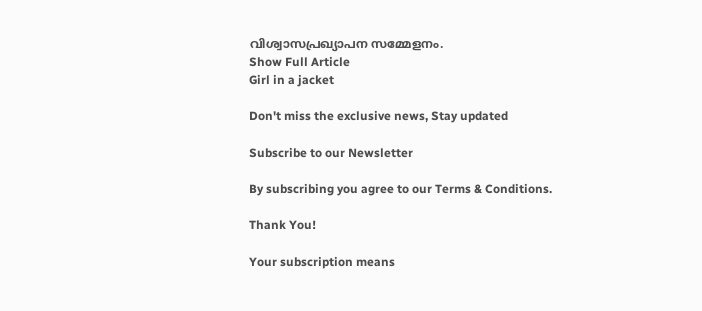വിശ്വാസപ്രഖ്യാപന സമ്മേളനം.
Show Full Article
Girl in a jacket

Don't miss the exclusive news, Stay updated

Subscribe to our Newsletter

By subscribing you agree to our Terms & Conditions.

Thank You!

Your subscription means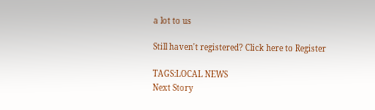a lot to us

Still haven't registered? Click here to Register

TAGS:LOCAL NEWS
Next Story